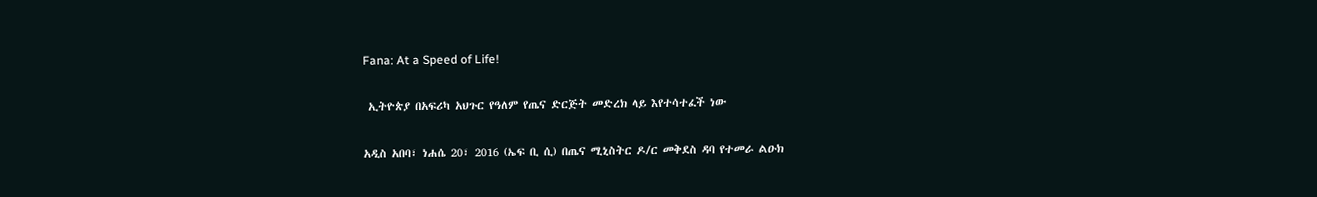Fana: At a Speed of Life!

 ኢትዮጵያ በአፍሪካ አህጉር የዓለም የጤና ድርጅት መድረክ ላይ እየተሳተፈች ነው

አዲስ አበባ፣ ነሐሴ 20፣ 2016 (ኤፍ ቢ ሲ) በጤና ሚኒስትር ዶ/ር መቅደስ ዳባ የተመራ ልዑክ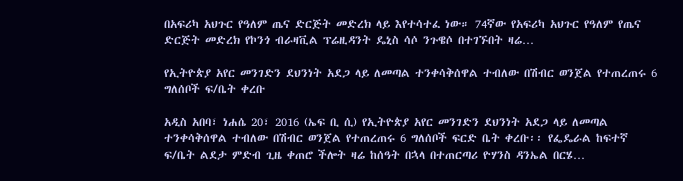በአፍሪካ አህጉር የዓለም ጤና ድርጅት መድረክ ላይ እየተሳተፈ ነው። 74ኛው የአፍሪካ አህጉር የዓለም የጤና ድርጅት መድረክ የኮንጎ ብራዛቪል ፕሬዚዳንት ዴኒስ ሳሶ ንጉዌሶ በተገኙበት ዛሬ…

የኢትዮጵያ አየር መንገድን ደህንነት አደጋ ላይ ለመጣል ተንቀሳቅሰዋል ተብለው በሽብር ወንጀል የተጠረጠሩ 6 ግለሰቦች ፍ/ቤት ቀረቡ

አዲስ አበባ፣ ነሐሴ 20፣ 2016 (ኤፍ ቢ ሲ) የኢትዮጵያ አየር መንገድን ደህንነት አደጋ ላይ ለመጣል ተንቀሳቅሰዋል ተብለው በሽብር ወንጀል የተጠረጠሩ 6 ግለሰቦች ፍርድ ቤት ቀረቡ፡፡ የፌዴራል ከፍተኛ ፍ/ቤት ልደታ ምድብ ጊዜ ቀጠሮ ችሎት ዛሬ ከሰዓት በኋላ በተጠርጣሪ ዮሃንስ ዳንኤል በርሄ…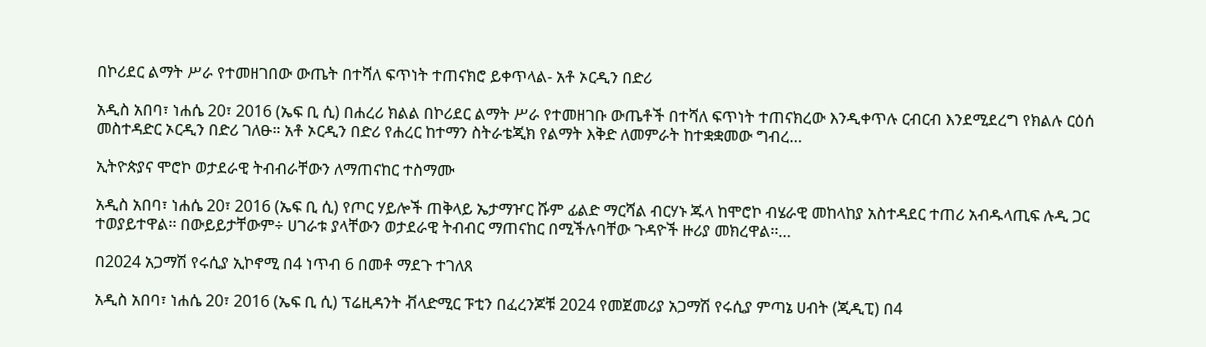በኮሪደር ልማት ሥራ የተመዘገበው ውጤት በተሻለ ፍጥነት ተጠናክሮ ይቀጥላል- አቶ ኦርዲን በድሪ

አዲስ አበባ፣ ነሐሴ 20፣ 2016 (ኤፍ ቢ ሲ) በሐረሪ ክልል በኮሪደር ልማት ሥራ የተመዘገቡ ውጤቶች በተሻለ ፍጥነት ተጠናክረው እንዲቀጥሉ ርብርብ እንደሚደረግ የክልሉ ርዕሰ መስተዳድር ኦርዲን በድሪ ገለፁ። አቶ ኦርዲን በድሪ የሐረር ከተማን ስትራቴጂክ የልማት እቅድ ለመምራት ከተቋቋመው ግብረ…

ኢትዮጵያና ሞሮኮ ወታደራዊ ትብብራቸውን ለማጠናከር ተስማሙ

አዲስ አበባ፣ ነሐሴ 20፣ 2016 (ኤፍ ቢ ሲ) የጦር ሃይሎች ጠቅላይ ኤታማዦር ሹም ፊልድ ማርሻል ብርሃኑ ጁላ ከሞሮኮ ብሄራዊ መከላከያ አስተዳደር ተጠሪ አብዱላጢፍ ሉዲ ጋር ተወያይተዋል፡፡ በውይይታቸውም÷ ሀገራቱ ያላቸውን ወታደራዊ ትብብር ማጠናከር በሚችሉባቸው ጉዳዮች ዙሪያ መክረዋል፡፡…

በ2024 አጋማሽ የሩሲያ ኢኮኖሚ በ4 ነጥብ 6 በመቶ ማደጉ ተገለጸ

አዲስ አበባ፣ ነሐሴ 20፣ 2016 (ኤፍ ቢ ሲ) ፕሬዚዳንት ቭላድሚር ፑቲን በፈረንጆቹ 2024 የመጀመሪያ አጋማሽ የሩሲያ ምጣኔ ሀብት (ጂዲፒ) በ4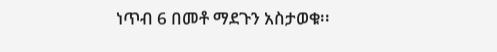ነጥብ 6 በመቶ ማደጉን አስታወቁ፡፡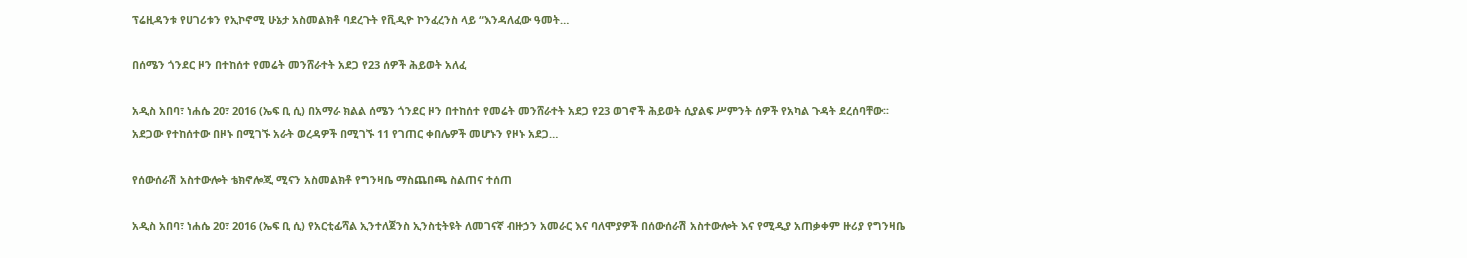ፕሬዚዳንቱ የሀገሪቱን የኢኮኖሚ ሁኔታ አስመልክቶ ባደረጉት የቪዲዮ ኮንፈረንስ ላይ “እንዳለፈው ዓመት…

በሰሜን ጎንደር ዞን በተከሰተ የመሬት መንሸራተት አደጋ የ23 ሰዎች ሕይወት አለፈ

አዲስ አበባ፣ ነሐሴ 20፣ 2016 (ኤፍ ቢ ሲ) በአማራ ክልል ሰሜን ጎንደር ዞን በተከሰተ የመሬት መንሸራተት አደጋ የ23 ወገኖች ሕይወት ሲያልፍ ሥምንት ሰዎች የአካል ጉዳት ደረሰባቸው፡፡ አደጋው የተከሰተው በዞኑ በሚገኙ አራት ወረዳዎች በሚገኙ 11 የገጠር ቀበሌዎች መሆኑን የዞኑ አደጋ…

የሰውሰራሽ አስተውሎት ቴክኖሎጂ ሚናን አስመልክቶ የግንዛቤ ማስጨበጫ ስልጠና ተሰጠ

አዲስ አበባ፣ ነሐሴ 20፣ 2016 (ኤፍ ቢ ሲ) የአርቲፊሻል ኢንተለጀንስ ኢንስቲትዩት ለመገናኛ ብዙኃን አመራር እና ባለሞያዎች በሰውሰራሽ አስተውሎት እና የሚዲያ አጠቃቀም ዙሪያ የግንዛቤ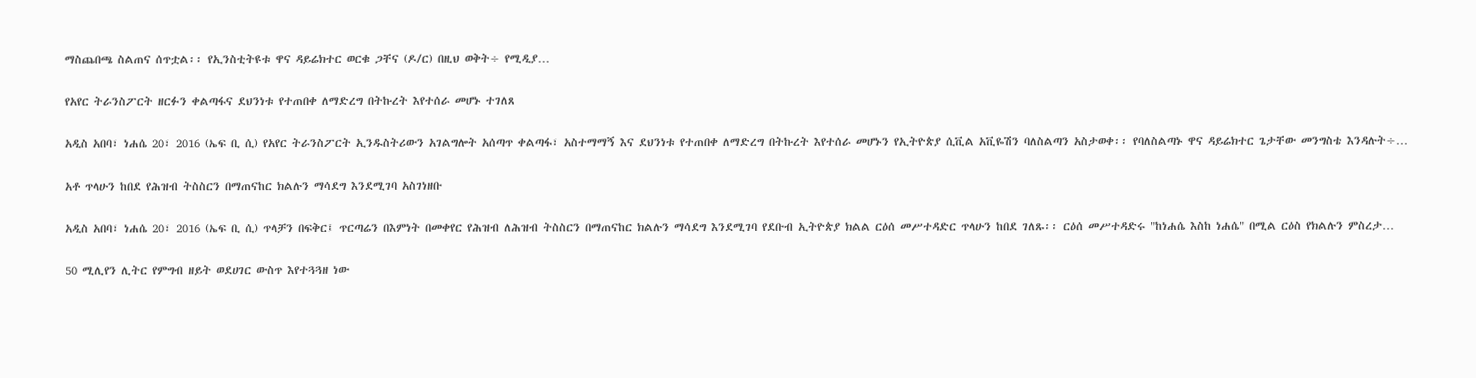ማስጨበጫ ስልጠና ሰጥቷል፡፡ የኢንስቲትዩቱ ዋና ዳይሬክተር ወርቁ ጋቸና (ዶ/ር) በዚህ ወቅት÷ የሚዲያ…

የአየር ትራንስፖርት ዘርፉን ቀልጣፋና ደህንነቱ የተጠበቀ ለማድረግ በትኩረት እየተሰራ መሆኑ ተገለጸ

አዲስ አበባ፣ ነሐሴ 20፣ 2016 (ኤፍ ቢ ሲ) የአየር ትራንስፖርት ኢንዱስትሪውን አገልግሎት አሰጣጥ ቀልጣፋ፣ አስተማማኝ እና ደህንነቱ የተጠበቀ ለማድረግ በትኩረት እየተሰራ መሆኑን የኢትዮጵያ ሲቪል አቪዬሽን ባለስልጣን አስታወቀ፡፡ የባለስልጣኑ ዋና ዳይሬክተር ጌታቸው መንግስቴ እንዳሉት÷…

አቶ ጥላሁን ከበደ የሕዝብ ትስስርን በማጠናከር ክልሉን ማሳደግ እንደሚገባ አስገነዘቡ

አዲስ አበባ፣ ነሐሴ 20፣ 2016 (ኤፍ ቢ ሲ) ጥላቻን በፍቅር፤ ጥርጣሬን በእምነት በመቀየር የሕዝብ ለሕዝብ ትስስርን በማጠናከር ክልሉን ማሳደግ እንደሚገባ የደቡብ ኢትዮጵያ ክልል ርዕሰ መሥተዳድር ጥላሁን ከበደ ገለጹ፡፡ ርዕሰ መሥተዳድሩ "ከነሐሴ እስከ ነሐሴ" በሚል ርዕስ የክልሉን ምስረታ…

50 ሚሊየን ሊትር የምግብ ዘይት ወደሀገር ውስጥ እየተጓጓዘ ነው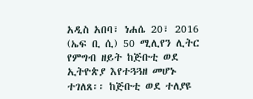አዲስ አበባ፣ ነሐሴ 20፣ 2016 (ኤፍ ቢ ሲ) 50 ሚሊየን ሊትር የምግብ ዘይት ከጅቡቲ ወደ ኢትዮጵያ እየተጓጓዘ መሆኑ ተገለጸ፡፡ ከጅቡቲ ወደ ተለያዩ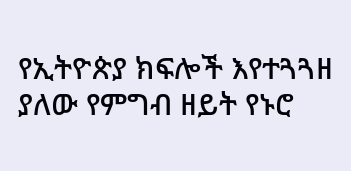የኢትዮጵያ ክፍሎች እየተጓጓዘ ያለው የምግብ ዘይት የኑሮ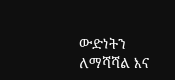ውድነትን ለማሻሻል እና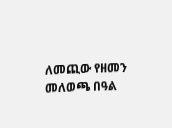ለመጪው የዘመን መለወጫ በዓል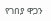የገበያ ዋጋን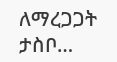ለማረጋጋት ታስቦ…